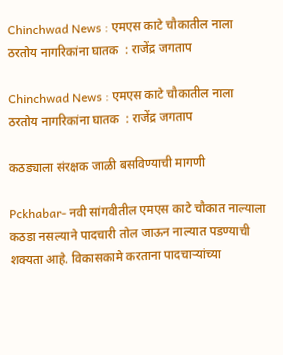Chinchwad News : एमएस काटे चौकातील नाला ठरतोय नागरिकांना घातक  : राजेंद्र जगताप

Chinchwad News : एमएस काटे चौकातील नाला ठरतोय नागरिकांना घातक  : राजेंद्र जगताप

कठड्याला संरक्षक जाळी बसविण्याची मागणी

Pckhabar- नवी सांगवीतील एमएस काटे चौकात नाल्याला कठडा नसल्याने पादचारी तोल जाऊन नाल्यात पडण्याची शक्यता आहे. विकासकामे करताना पादचाऱ्यांच्या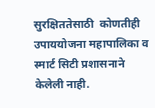सुरक्षिततेसाठी  कोणतीही उपाययोजना महापालिका व स्मार्ट सिटी प्रशासनाने केलेली नाही.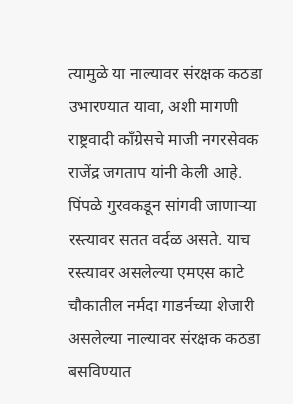त्यामुळे या नाल्यावर संरक्षक कठडा उभारण्यात यावा, अशी मागणी राष्ट्रवादी काँग्रेसचे माजी नगरसेवक राजेंद्र जगताप यांनी केली आहे.
पिंपळे गुरवकडून सांगवी जाणाऱ्या रस्त्यावर सतत वर्दळ असते. याच रस्त्यावर असलेल्या एमएस काटे चौकातील नर्मदा गाडर्नच्या शेजारी असलेल्या नाल्यावर संरक्षक कठडा बसविण्यात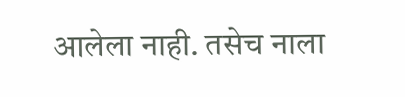आलेला नाही. तसेच नाला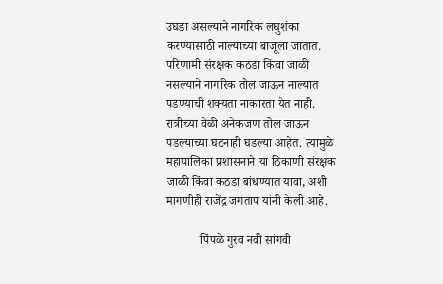उघडा असल्याने नागरिक लघुशंका करण्यासाठी नाल्याच्या बाजूला जातात. परिणामी संरक्षक कठडा किंवा जाळी नसल्याने नागरिक तोल जाऊन नाल्यात पडण्याची शक्यता नाकारता येत नाही. रात्रीच्या वेळी अनेकजण तोल जाऊन पडल्याच्या घटनाही घडल्या आहेत. त्यामुळे महापालिका प्रशासनाने या ठिकाणी संरक्षक जाळी किंवा कठडा बांधण्यात यावा, अशी मागणीही राजेंद्र जगताप यांनी केली आहे.

           पिंपळे गुरव नवी सांगवी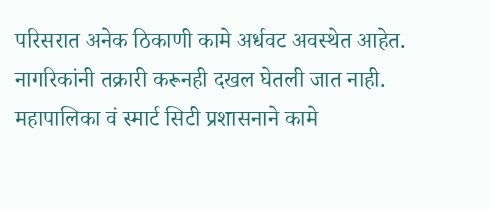परिसरात अनेक ठिकाणी कामे अर्धवट अवस्थेत आहेत. नागरिकांनी तक्रारी करूनही दखल घेतली जात नाही. महापालिका वं स्मार्ट सिटी प्रशासनाने कामे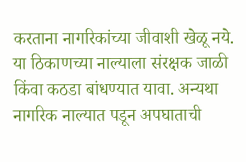करताना नागरिकांच्या जीवाशी खेळू नये. या ठिकाणच्या नाल्याला संरक्षक जाळी किंवा कठडा बांधण्यात यावा. अन्यथा नागरिक नाल्यात पडून अपघाताची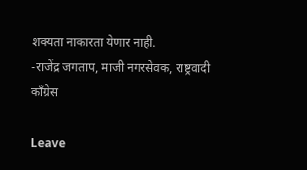शक्यता नाकारता येणार नाही.
-राजेंद्र जगताप, माजी नगरसेवक, राष्ट्रवादी काँग्रेस

Leave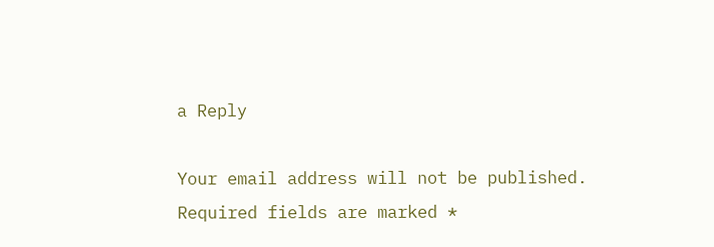a Reply

Your email address will not be published. Required fields are marked *